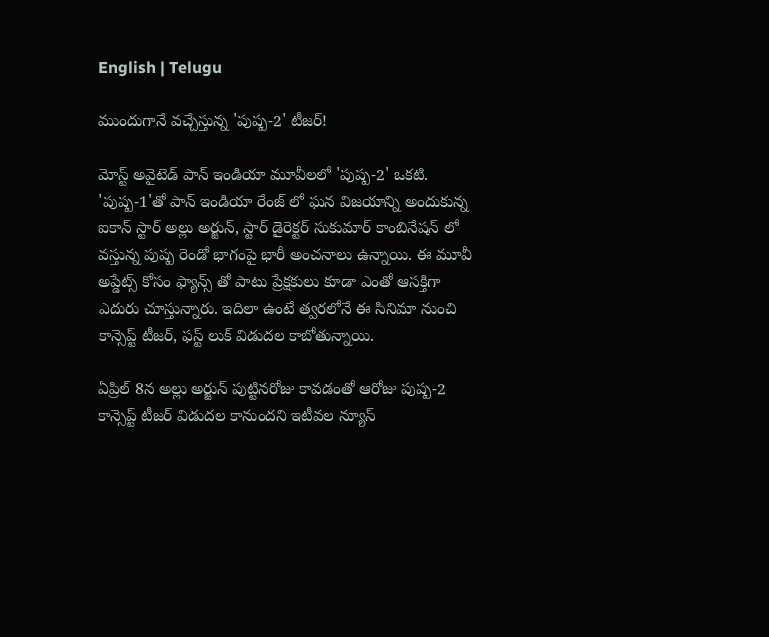English | Telugu

ముందుగానే వచ్చేస్తున్న 'పుష్ప-2' టీజర్!

మోస్ట్ అవైటెడ్ పాన్ ఇండియా మూవీలలో 'పుష్ప-2' ఒకటి. 'పుష్ప-1'తో పాన్ ఇండియా రేంజ్ లో ఘన విజయాన్ని అందుకున్న ఐకాన్ స్టార్ అల్లు అర్జున్, స్టార్ డైరెక్టర్ సుకుమార్ కాంబినేషన్ లో వస్తున్న పుష్ప రెండో భాగంపై భారీ అంచనాలు ఉన్నాయి. ఈ మూవీ అప్డేట్స్ కోసం ఫ్యాన్స్ తో పాటు ప్రేక్షకులు కూడా ఎంతో ఆసక్తిగా ఎదురు చూస్తున్నారు. ఇదిలా ఉంటే త్వరలోనే ఈ సినిమా నుంచి కాన్సెప్ట్ టీజర్, ఫస్ట్ లుక్ విడుదల కాబోతున్నాయి.

ఏప్రిల్ 8న అల్లు అర్జున్ పుట్టినరోజు కావడంతో ఆరోజు పుష్ప-2 కాన్సెప్ట్ టీజర్ విడుదల కానుందని ఇటీవల న్యూస్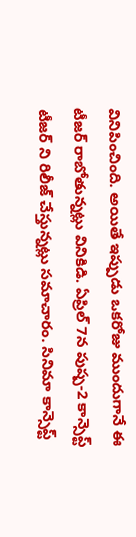వినిపించింది. అయితే ఇప్పుడు ఒకరోజు ముందుగానే ఈ టీజర్ రాబోతున్నట్లు వినికిడి. ఏప్రిల్ 7న పుష్ప-2 కాన్సెప్ట్ టీజర్ ని రిలీజ్ చేస్తున్నట్లు సమాచారం. సినిమా కాన్సెప్ట్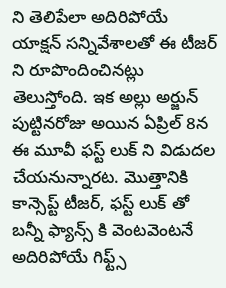ని తెలిపేలా అదిరిపోయే యాక్షన్ సన్నివేశాలతో ఈ టీజర్ ని రూపొందించినట్లు తెలుస్తోంది. ఇక అల్లు అర్జున్ పుట్టినరోజు అయిన ఏప్రిల్ 8న ఈ మూవీ ఫస్ట్ లుక్ ని విడుదల చేయనున్నారట. మొత్తానికి కాన్సెప్ట్ టీజర్, ఫస్ట్ లుక్ తో బన్నీ ఫ్యాన్స్ కి వెంటవెంటనే అదిరిపోయే గిఫ్ట్స్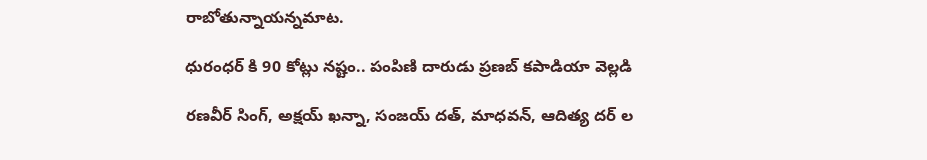రాబోతున్నాయన్నమాట.

ధురంధర్ కి 90 కోట్లు నష్టం.. పంపిణి దారుడు ప్రణబ్ కపాడియా వెల్లడి

రణవీర్ సింగ్, అక్షయ్ ఖన్నా, సంజయ్ దత్, మాధవన్, ఆదిత్య దర్ ల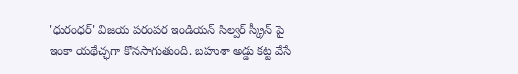'ధురంధర్' విజయ పరంపర ఇండియన్ సిల్వర్ స్క్రీన్ పై ఇంకా యథేచ్ఛగా కొనసాగుతుంది. బహుశా అడ్డు కట్ట వేసే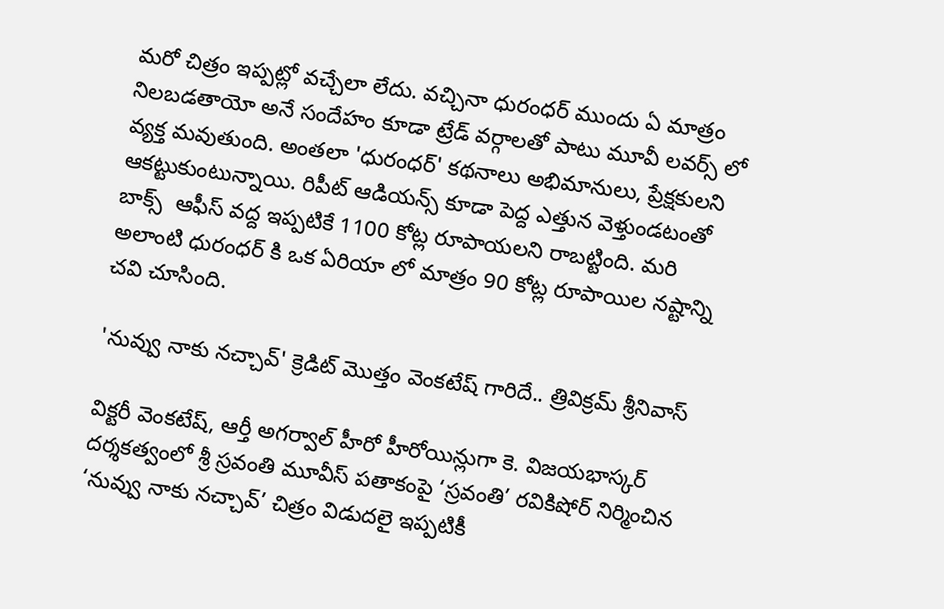మరో చిత్రం ఇప్పట్లో వచ్చేలా లేదు. వచ్చినా ధురంధర్ ముందు ఏ మాత్రం నిలబడతాయో అనే సందేహం కూడా ట్రేడ్ వర్గాలతో పాటు మూవీ లవర్స్ లో వ్యక్త మవుతుంది. అంతలా 'ధురంధర్' కథనాలు అభిమానులు, ప్రేక్షకులని ఆకట్టుకుంటున్నాయి. రిపీట్ ఆడియన్స్ కూడా పెద్ద ఎత్తున వెళ్తుండటంతో బాక్స్  ఆఫీస్ వద్ద ఇప్పటికే 1100 కోట్ల రూపాయలని రాబట్టింది. మరి అలాంటి ధురంధర్ కి ఒక ఏరియా లో మాత్రం 90 కోట్ల రూపాయిల నష్టాన్ని చవి చూసింది.

'నువ్వు నాకు నచ్చావ్' క్రెడిట్ మొత్తం వెంకటేష్ గారిదే.. త్రివిక్రమ్ శ్రీనివాస్

విక్టరీ వెంకటేష్, ఆర్తీ అగర్వాల్ హీరో హీరోయిన్లుగా కె. విజయభాస్కర్ దర్శకత్వంలో శ్రీ స్రవంతి మూవీస్ పతాకంపై ‘స్రవంతి’ రవికిషోర్ నిర్మించిన ‘నువ్వు నాకు నచ్చావ్’ చిత్రం విడుదలై ఇప్పటికీ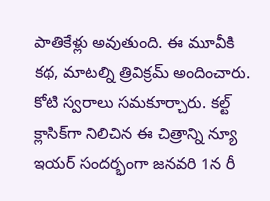పాతికేళ్లు అవుతుంది. ఈ మూవీకి కథ, మాటల్ని త్రివిక్రమ్ అందించారు. కోటి స్వరాలు సమకూర్చారు. కల్ట్ క్లాసిక్‌గా నిలిచిన ఈ చిత్రాన్ని న్యూ ఇయర్ సందర్భంగా జనవరి 1న రీ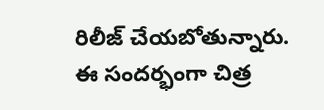రిలీజ్ చేయబోతున్నారు. ఈ సందర్భంగా చిత్ర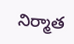నిర్మాత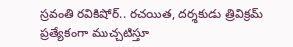స్రవంతి రవికిషోర్.. రచయిత, దర్శకుడు త్రివిక్రమ్ ప్రత్యేకంగా ముచ్చటిస్తూ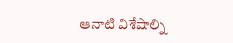ఆనాటి విశేషాల్ని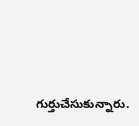గుర్తుచేసుకున్నారు.